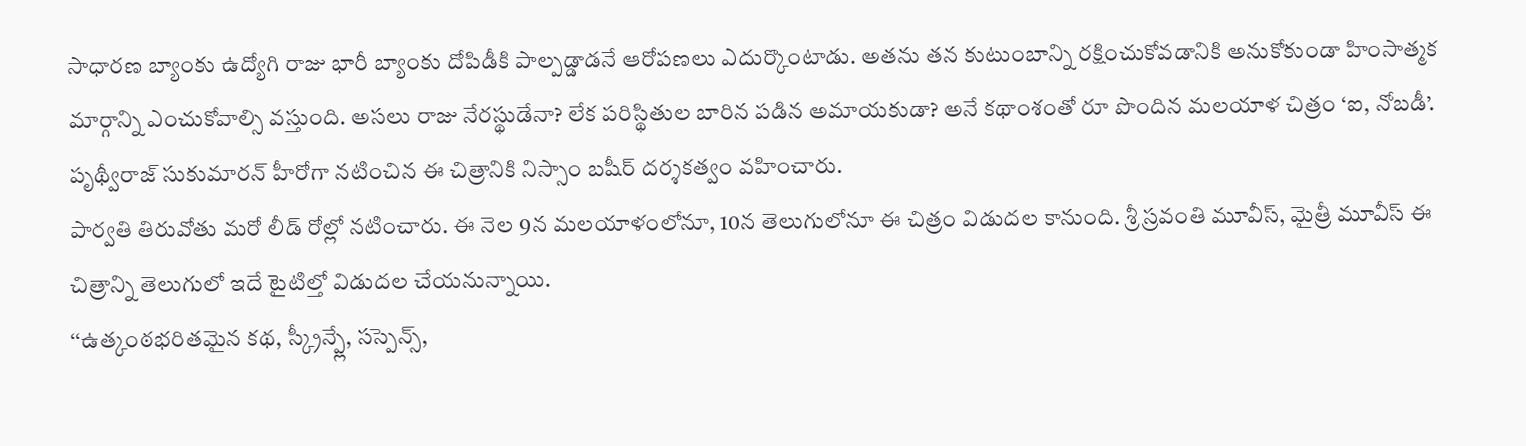సాధారణ బ్యాంకు ఉద్యోగి రాజు భారీ బ్యాంకు దోపిడీకి పాల్పడ్డాడనే ఆరోపణలు ఎదుర్కొంటాడు. అతను తన కుటుంబాన్ని రక్షించుకోవడానికి అనుకోకుండా హింసాత్మక మార్గాన్ని ఎంచుకోవాల్సి వస్తుంది. అసలు రాజు నేరస్థుడేనా? లేక పరిస్థితుల బారిన పడిన అమాయకుడా? అనే కథాంశంతో రూ పొందిన మలయాళ చిత్రం ‘ఐ, నోబడీ’. పృథ్వీరాజ్ సుకుమారన్ హీరోగా నటించిన ఈ చిత్రానికి నిస్సాం బషీర్ దర్శకత్వం వహించారు.
పార్వతి తిరువోతు మరో లీడ్ రోల్లో నటించారు. ఈ నెల 9న మలయాళంలోనూ, 10న తెలుగులోనూ ఈ చిత్రం విడుదల కానుంది. శ్రీ స్రవంతి మూవీస్, మైత్రీ మూవీస్ ఈ చిత్రాన్ని తెలుగులో ఇదే టైటిల్తో విడుదల చేయనున్నాయి.
‘‘ఉత్కంఠభరితమైన కథ, స్క్రీన్ప్లే, సస్పెన్స్,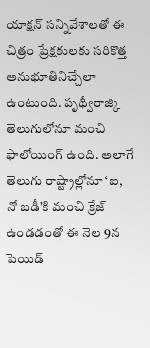యాక్షన్ సన్నివేశాలతో ఈ చిత్రం ప్రేక్షకులకు సరికొత్త అనుభూతినిచ్చేలా ఉంటుంది. పృథ్వీరాజ్కి తెలుగులోనూ మంచి ఫాలోయింగ్ ఉంది. అలాగే తెలుగు రాష్ట్రాల్లోనూ ‘ఐ, నో బడీ’కి మంచి క్రేజ్ ఉండడంతో ఈ నెల 9న పెయిడ్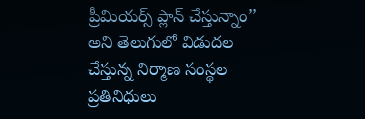ప్రీమియర్స్ ప్లాన్ చేస్తున్నాం’’ అని తెలుగులో విడుదల చేస్తున్న నిర్మాణ సంస్థల ప్రతినిధులు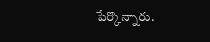పేర్కొన్నారు.